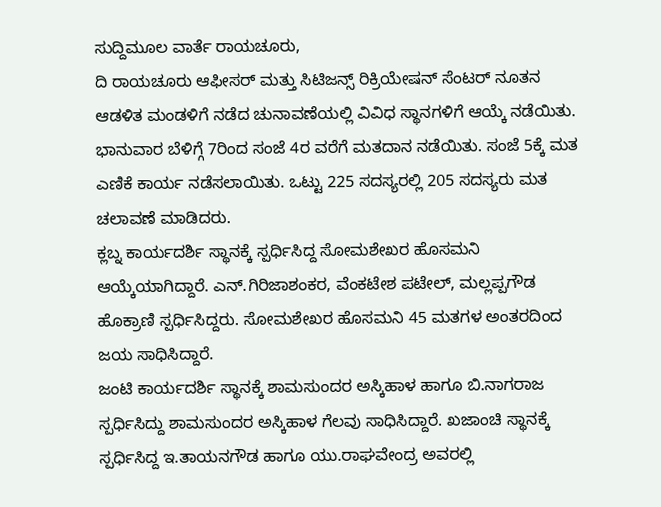ಸುದ್ದಿಮೂಲ ವಾರ್ತೆ ರಾಯಚೂರು,
ದಿ ರಾಯಚೂರು ಆಫೀಸರ್ ಮತ್ತು ಸಿಟಿಜನ್ಸ್ ರಿಕ್ರಿಯೇಷನ್ ಸೆಂಟರ್ ನೂತನ ಆಡಳಿತ ಮಂಡಳಿಗೆ ನಡೆದ ಚುನಾವಣೆಯಲ್ಲಿ ವಿವಿಧ ಸ್ಥಾನಗಳಿಗೆ ಆಯ್ಕೆ ನಡೆಯಿತು.
ಭಾನುವಾರ ಬೆಳಿಗ್ಗೆ 7ರಿಂದ ಸಂಜೆ 4ರ ವರೆಗೆ ಮತದಾನ ನಡೆಯಿತು. ಸಂಜೆ 5ಕ್ಕೆ ಮತ ಎಣಿಕೆ ಕಾರ್ಯ ನಡೆಸಲಾಯಿತು. ಒಟ್ಟು 225 ಸದಸ್ಯರಲ್ಲಿ 205 ಸದಸ್ಯರು ಮತ ಚಲಾವಣೆ ಮಾಡಿದರು.
ಕ್ಲಬ್ನ ಕಾರ್ಯದರ್ಶಿ ಸ್ಥಾನಕ್ಕೆ ಸ್ಪರ್ಧಿಸಿದ್ದ ಸೋಮಶೇಖರ ಹೊಸಮನಿ ಆಯ್ಕೆಯಾಗಿದ್ದಾರೆ. ಎನ್.ಗಿರಿಜಾಶಂಕರ, ವೆಂಕಟೇಶ ಪಟೇಲ್, ಮಲ್ಲಪ್ಪಗೌಡ ಹೊಕ್ರಾಣಿ ಸ್ಪರ್ಧಿಸಿದ್ದರು. ಸೋಮಶೇಖರ ಹೊಸಮನಿ 45 ಮತಗಳ ಅಂತರದಿಂದ ಜಯ ಸಾಧಿಸಿದ್ದಾರೆ.
ಜಂಟಿ ಕಾರ್ಯದರ್ಶಿ ಸ್ಥಾನಕ್ಕೆ ಶಾಮಸುಂದರ ಅಸ್ಕಿಹಾಳ ಹಾಗೂ ಬಿ.ನಾಗರಾಜ ಸ್ಪರ್ಧಿಸಿದ್ದು ಶಾಮಸುಂದರ ಅಸ್ಕಿಹಾಳ ಗೆಲವು ಸಾಧಿಸಿದ್ದಾರೆ. ಖಜಾಂಚಿ ಸ್ಥಾನಕ್ಕೆ ಸ್ಪರ್ಧಿಸಿದ್ದ ಇ.ತಾಯನಗೌಡ ಹಾಗೂ ಯು.ರಾಘವೇಂದ್ರ ಅವರಲ್ಲಿ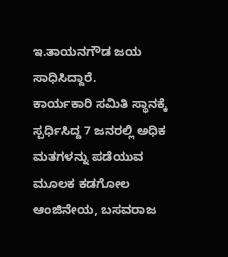ಇ.ತಾಯನಗೌಡ ಜಯ ಸಾಧಿಸಿದ್ದಾರೆ.
ಕಾರ್ಯಕಾರಿ ಸಮಿತಿ ಸ್ಥಾನಕ್ಕೆ ಸ್ಪರ್ಧಿಸಿದ್ದ 7 ಜನರಲ್ಲಿ ಅಧಿಕ ಮತಗಳನ್ನು ಪಡೆಯುವ ಮೂಲಕ ಕಡಗೋಲ ಆಂಜಿನೇಯ, ಬಸವರಾಜ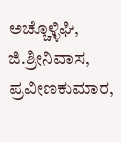ಅಚ್ಚೊಳ್ಳಿಘಿ, ಜಿ.ಶ್ರೀನಿವಾಸ, ಪ್ರವೀಣಕುಮಾರ,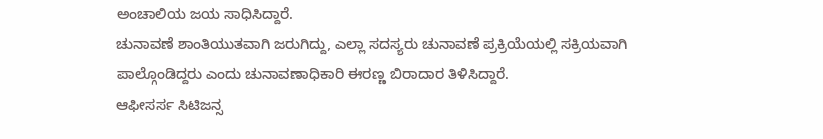ಅಂಚಾಲಿಯ ಜಯ ಸಾಧಿಸಿದ್ದಾರೆ.
ಚುನಾವಣೆ ಶಾಂತಿಯುತವಾಗಿ ಜರುಗಿದ್ದು, ಎಲ್ಲಾ ಸದಸ್ಯರು ಚುನಾವಣೆ ಪ್ರಕ್ರಿಯೆಯಲ್ಲಿ ಸಕ್ರಿಯವಾಗಿ ಪಾಲ್ಗೊಂಡಿದ್ದರು ಎಂದು ಚುನಾವಣಾಧಿಕಾರಿ ಈರಣ್ಣ ಬಿರಾದಾರ ತಿಳಿಸಿದ್ದಾರೆ.
ಆಫೀಸರ್ಸ ಸಿಟಿಜನ್ಸ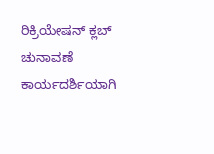ರಿಕ್ರಿಯೇಷನ್ ಕ್ಲಬ್ ಚುನಾವಣೆ ಕಾರ್ಯದರ್ಶಿಯಾಗಿ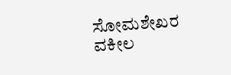ಸೋಮಶೇಖರ ವಕೀಲ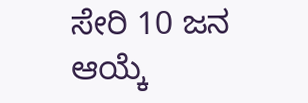ಸೇರಿ 10 ಜನ ಆಯ್ಕೆ